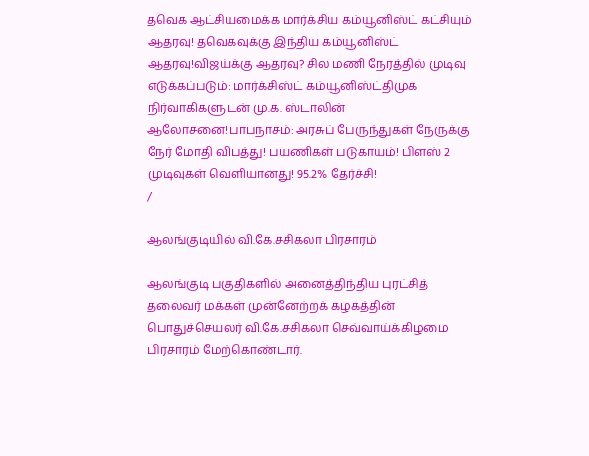தவெக ஆட்சியமைக்க மார்க்சிய கம்யூனிஸ்ட் கட்சியும் ஆதரவு! தவெகவுக்கு இந்திய கம்யூனிஸ்ட் ஆதரவு!விஜய்க்கு ஆதரவு? சில மணி நேரத்தில் முடிவு எடுக்கப்படும்: மார்க்சிஸ்ட் கம்யூனிஸ்ட்திமுக நிர்வாகிகளுடன் மு.க. ஸ்டாலின் ஆலோசனை!பாபநாசம்: அரசுப் பேருந்துகள் நேருக்கு நேர் மோதி விபத்து! பயணிகள் படுகாயம்! பிளஸ் 2 முடிவுகள் வெளியானது! 95.2% தேர்ச்சி!
/

ஆலங்குடியில் வி.கே.சசிகலா பிரசாரம்

ஆலங்குடி பகுதிகளில் அனைத்திந்திய புரட்சித் தலைவர் மக்கள் முன்னேற்றக் கழகத்தின் பொதுச்செயலர் வி.கே.சசிகலா செவ்வாய்க்கிழமை பிரசாரம் மேற்கொண்டார்.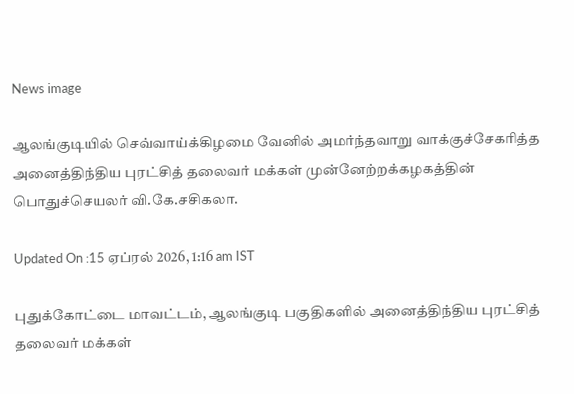News image

ஆலங்குடியில் செவ்வாய்க்கிழமை வேனில் அமர்ந்தவாறு வாக்குச்சேகரித்த அனைத்திந்திய புரட்சித் தலைவர் மக்கள் முன்னேற்றக்கழகத்தின் பொதுச்செயலர் வி.கே.சசிகலா.

Updated On :15 ஏப்ரல் 2026, 1:16 am IST

புதுக்கோட்டை மாவட்டம், ஆலங்குடி பகுதிகளில் அனைத்திந்திய புரட்சித் தலைவர் மக்கள்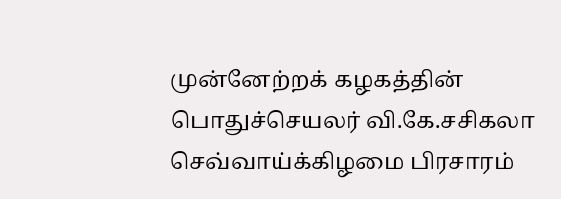முன்னேற்றக் கழகத்தின் பொதுச்செயலர் வி.கே.சசிகலா செவ்வாய்க்கிழமை பிரசாரம்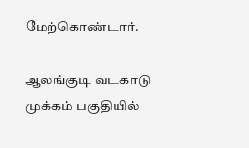மேற்கொண்டார்.

ஆலங்குடி வடகாடு முக்கம் பகுதியில்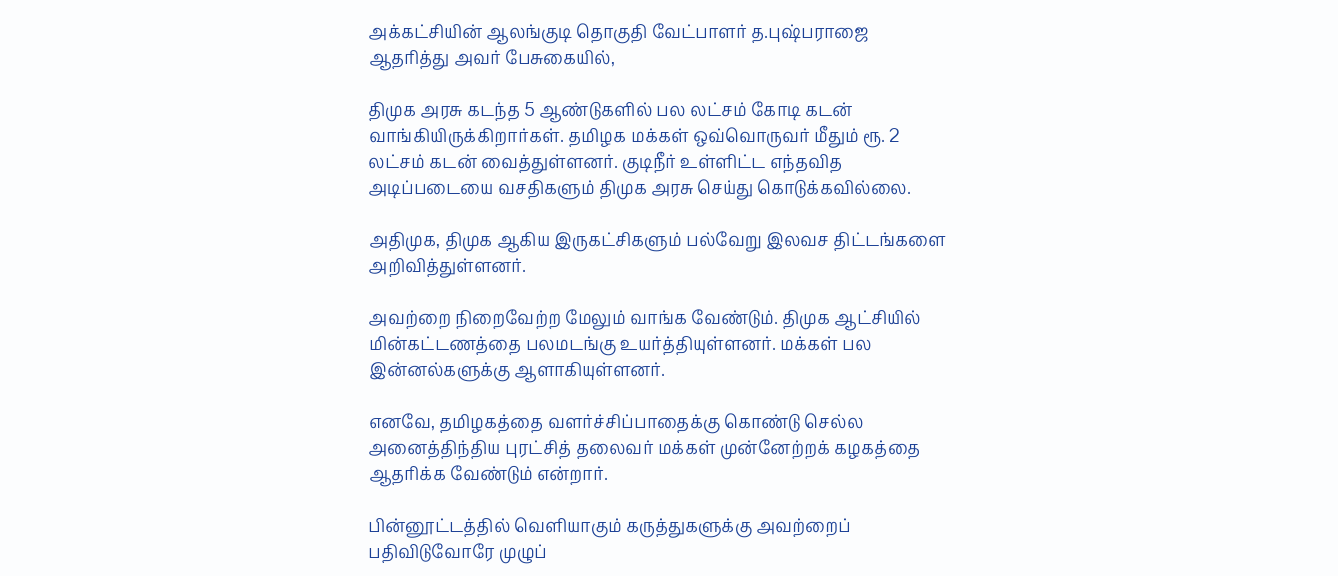அக்கட்சியின் ஆலங்குடி தொகுதி வேட்பாளர் த.புஷ்பராஜை ஆதரித்து அவர் பேசுகையில்,

திமுக அரசு கடந்த 5 ஆண்டுகளில் பல லட்சம் கோடி கடன் வாங்கியிருக்கிறார்கள். தமிழக மக்கள் ஒவ்வொருவர் மீதும் ரூ. 2 லட்சம் கடன் வைத்துள்ளனர். குடிநீர் உள்ளிட்ட எந்தவித அடிப்படையை வசதிகளும் திமுக அரசு செய்து கொடுக்கவில்லை.

அதிமுக, திமுக ஆகிய இருகட்சிகளும் பல்வேறு இலவச திட்டங்களை அறிவித்துள்ளனர்.

அவற்றை நிறைவேற்ற மேலும் வாங்க வேண்டும். திமுக ஆட்சியில் மின்கட்டணத்தை பலமடங்கு உயர்த்தியுள்ளனர். மக்கள் பல இன்னல்களுக்கு ஆளாகியுள்ளனர்.

எனவே, தமிழகத்தை வளர்ச்சிப்பாதைக்கு கொண்டு செல்ல அனைத்திந்திய புரட்சித் தலைவர் மக்கள் முன்னேற்றக் கழகத்தை ஆதரிக்க வேண்டும் என்றார்.

பின்னூட்டத்தில் வெளியாகும் கருத்துகளுக்கு அவற்றைப் பதிவிடுவோரே முழுப்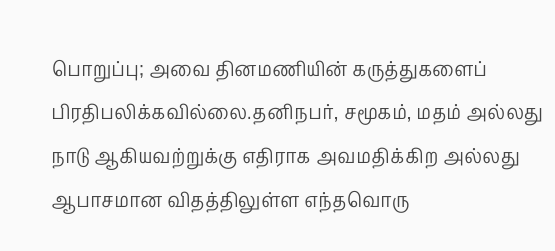பொறுப்பு; அவை தினமணியின் கருத்துகளைப் பிரதிபலிக்கவில்லை.தனிநபர், சமூகம், மதம் அல்லது நாடு ஆகியவற்றுக்கு எதிராக அவமதிக்கிற அல்லது ஆபாசமான விதத்திலுள்ள எந்தவொரு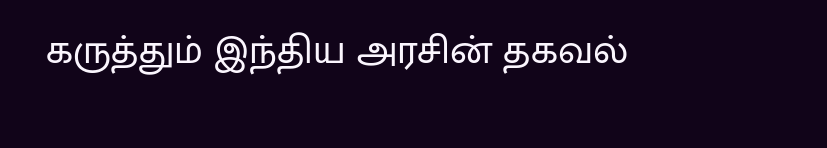கருத்தும் இந்திய அரசின் தகவல்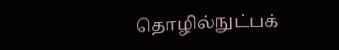தொழில்நுட்பக்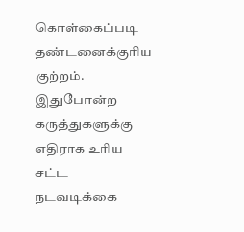கொள்கைப்படி தண்டனைக்குரிய குற்றம். இதுபோன்ற கருத்துகளுக்கு எதிராக உரிய சட்ட நடவடிக்கை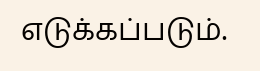எடுக்கப்படும்.